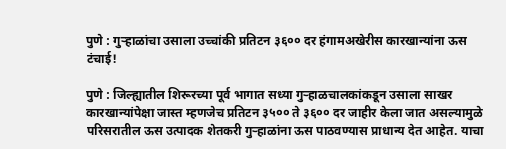पुणे : गुऱ्हाळांचा उसाला उच्चांकी प्रतिटन ३६०० दर हंगामअखेरीस कारखान्यांना ऊस टंचाई!

पुणे : जिल्ह्यातील शिरूरच्या पूर्व भागात सध्या गुऱ्हाळचालकांकडून उसाला साखर कारखान्यांपेक्षा जास्त म्हणजेच प्रतिटन ३५०० ते ३६०० दर जाहीर केला जात असल्यामुळे परिसरातील ऊस उत्पादक शेतकरी गुऱ्हाळांना ऊस पाठवण्यास प्राधान्य देत आहेत. याचा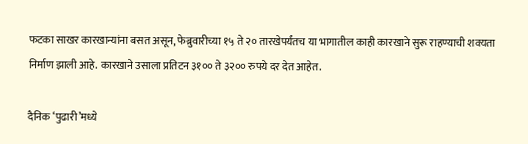फटका साखर कारखान्यांना बसत असून, फेब्रुवारीच्या १५ ते २० तारखेपर्यंतच या भागातील काही कारखाने सुरू राहण्याची शक्यता निर्माण झाली आहे. कारखाने उसाला प्रतिटन ३१०० ते ३२०० रुपये दर देत आहेत.

दैनिक ‘पुढारी’मध्ये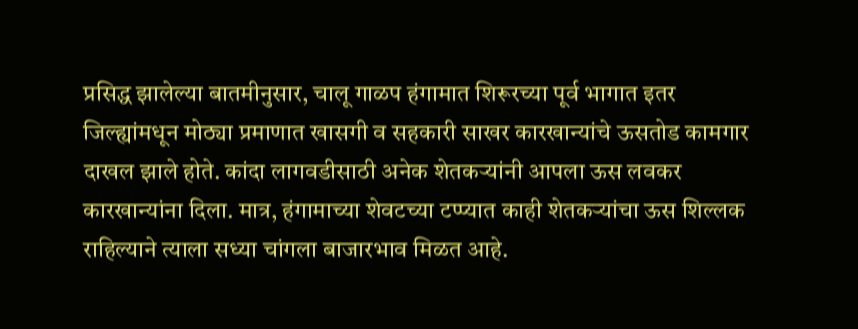प्रसिद्ध झालेल्या बातमीनुसार, चालू गाळप हंगामात शिरूरच्या पूर्व भागात इतर जिल्ह्यांमधून मोठ्या प्रमाणात खासगी व सहकारी साखर कारखान्यांचे ऊसतोड कामगार दाखल झाले होते. कांदा लागवडीसाठी अनेक शेतकऱ्यांनी आपला ऊस लवकर कारखान्यांना दिला. मात्र, हंगामाच्या शेवटच्या टप्प्यात काही शेतकऱ्यांचा ऊस शिल्लक राहिल्याने त्याला सध्या चांगला बाजारभाव मिळत आहे.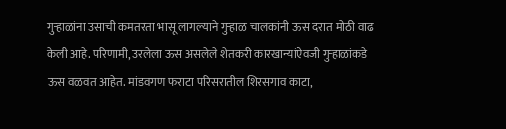गुऱ्हाळांना उसाची कमतरता भासू लागल्याने गुऱ्हाळ चालकांनी ऊस दरात मोठी वाढ केली आहे. परिणामी, उरलेला ऊस असलेले शेतकरी कारखान्यांऐवजी गुऱ्हाळांकडे ऊस वळवत आहेत. मांडवगण फराटा परिसरातील शिरसगाव काटा,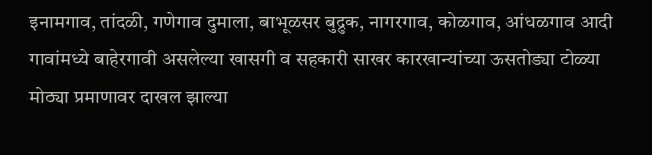इनामगाव, तांदळी, गणेगाव दुमाला, बाभूळसर बुद्रुक, नागरगाव, कोळगाव, आंधळगाव आदी गावांमध्ये बाहेरगावी असलेल्या खासगी व सहकारी साखर कारखान्यांच्या ऊसतोड्या टोळ्या मोठ्या प्रमाणावर दाखल झाल्या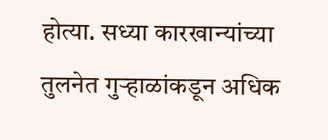होत्या. सध्या कारखान्यांच्या तुलनेत गुऱ्हाळांकडून अधिक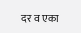दर व एका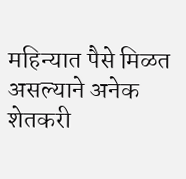महिन्यात पैसे मिळत असल्याने अनेक शेतकरी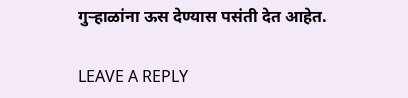गुऱ्हाळांना ऊस देण्यास पसंती देत आहेत.

LEAVE A REPLY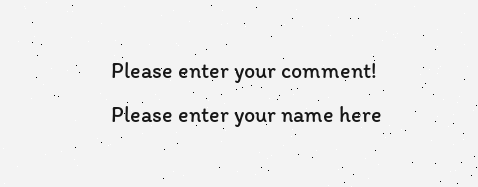Please enter your comment!
Please enter your name here